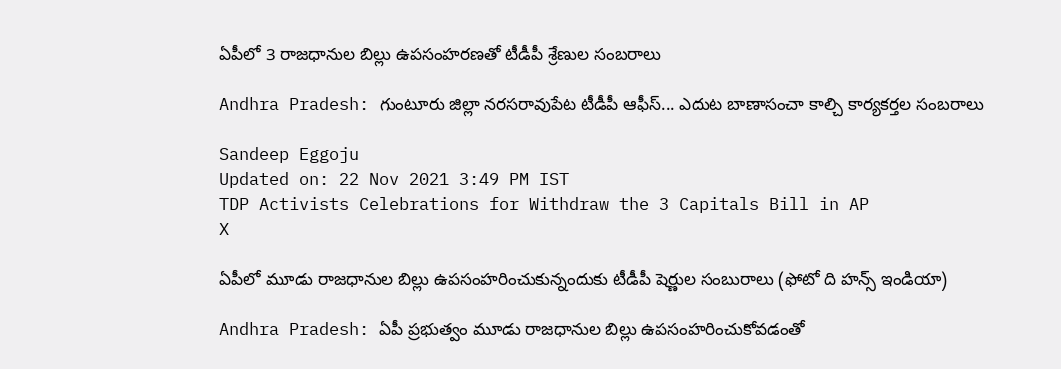ఏపీలో 3 రాజధానుల బిల్లు ఉపసంహరణతో టీడీపీ శ్రేణుల సంబరాలు

Andhra Pradesh: గుంటూరు జిల్లా నరసరావుపేట టీడీపీ ఆఫీస్‌... ఎదుట బాణాసంచా కాల్చి కార్యకర్తల సంబరాలు

Sandeep Eggoju
Updated on: 22 Nov 2021 3:49 PM IST
TDP Activists Celebrations for Withdraw the 3 Capitals Bill in AP
X

ఏపీలో మూడు రాజధానుల బిల్లు ఉపసంహరించుకున్నందుకు టీడీపీ షెర్ణుల సంబురాలు (ఫోటో ది హన్స్ ఇండియా)

Andhra Pradesh: ఏపీ ప్రభుత్వం మూడు రాజధానుల బిల్లు ఉపసంహరించుకోవడంతో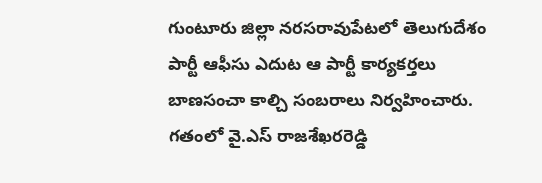గుంటూరు జిల్లా నరసరావుపేటలో తెలుగుదేశం పార్టీ ఆఫీసు ఎదుట ఆ పార్టీ కార్యకర్తలు బాణసంచా కాల్చి సంబరాలు నిర్వహించారు. గతంలో వై.ఎస్ రాజశేఖరరెడ్డి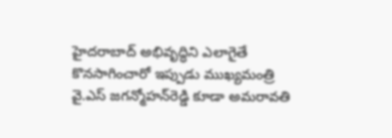హైదరాబాద్ అభివృద్ధిని ఎలాగైతే కొనసాగించారో ఇప్పుడు ముఖ్యమంత్రి వై.ఎస్ జగన్మోహన్‌రెడ్డి కూడా అమరావతి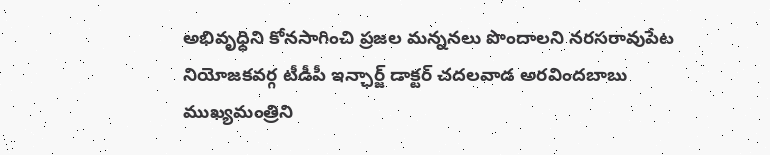అభివృధ్ధిని కోనసాగించి ప్రజల మన్ననలు పొందాలని నరసరావుపేట నియోజకవర్గ టీడీపీ ఇన్ఛార్జ్ డాక్టర్‌ చదలవాడ అరవిందబాబు ముఖ్యమంత్రిని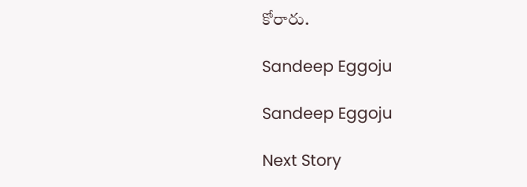కోరారు.

Sandeep Eggoju

Sandeep Eggoju

Next Story